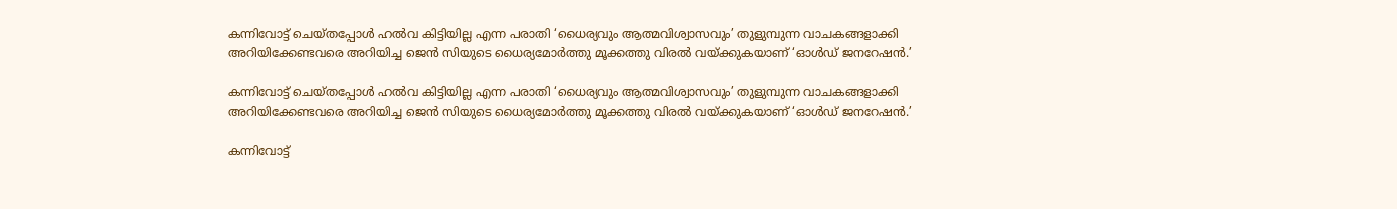കന്നിവോട്ട് ചെയ്തപ്പോൾ ഹൽവ കിട്ടിയില്ല എന്ന പരാതി ‘ധൈര്യവും ആത്മവിശ്വാസവും’ തുളുമ്പുന്ന വാചകങ്ങളാക്കി അറിയിക്കേണ്ടവരെ അറിയിച്ച ജെൻ സിയുടെ ധൈര്യമോർത്തു മൂക്കത്തു വിരൽ വയ്ക്കുകയാണ് ‘ഓൾഡ് ജനറേഷൻ.’

കന്നിവോട്ട് ചെയ്തപ്പോൾ ഹൽവ കിട്ടിയില്ല എന്ന പരാതി ‘ധൈര്യവും ആത്മവിശ്വാസവും’ തുളുമ്പുന്ന വാചകങ്ങളാക്കി അറിയിക്കേണ്ടവരെ അറിയിച്ച ജെൻ സിയുടെ ധൈര്യമോർത്തു മൂക്കത്തു വിരൽ വയ്ക്കുകയാണ് ‘ഓൾഡ് ജനറേഷൻ.’

കന്നിവോട്ട്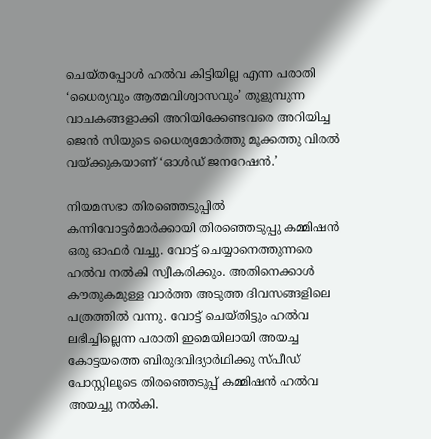ചെയ്തപ്പോൾ ഹൽവ കിട്ടിയില്ല എന്ന പരാതി ‘ധൈര്യവും ആത്മവിശ്വാസവും’ തുളുമ്പുന്ന വാചകങ്ങളാക്കി അറിയിക്കേണ്ടവരെ അറിയിച്ച ജെൻ സിയുടെ ധൈര്യമോർത്തു മൂക്കത്തു വിരൽ വയ്ക്കുകയാണ് ‘ഓൾഡ് ജനറേഷൻ.’

നിയമസഭാ തിരഞ്ഞെടുപ്പിൽ കന്നിവോട്ടർമാര്‍ക്കായി തിരഞ്ഞെടുപ്പു കമ്മിഷൻ ഒരു ഓഫർ വച്ചു. വോട്ട് ചെയ്യാനെത്തുന്നരെ ഹൽവ നൽകി സ്വീകരിക്കും. അതിനെക്കാൾ കൗതുകമുള്ള വാർത്ത അടുത്ത ദിവസങ്ങളിലെ പത്രത്തിൽ വന്നു. വോട്ട് ചെയ്തിട്ടും ഹൽവ ലഭിച്ചില്ലെന്ന പരാതി ഇമെയിലായി അയച്ച കോട്ടയത്തെ ബിരുദവിദ്യാർഥിക്കു സ്പീഡ് പോസ്റ്റിലൂടെ തിരഞ്ഞെടുപ്പ് കമ്മിഷൻ ഹൽവ അയച്ചു നൽകി.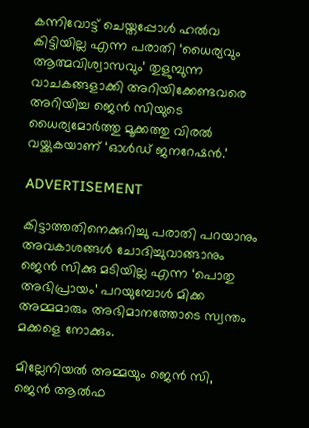കന്നിവോട്ട് ചെയ്തപ്പോൾ ഹൽവ കിട്ടിയില്ല എന്ന പരാതി ‘ധൈര്യവും ആത്മവിശ്വാസവും’ തുളുമ്പുന്ന വാചകങ്ങളാക്കി അറിയിക്കേണ്ടവരെ അറിയിച്ച ജെൻ സിയുടെ ധൈര്യമോർത്തു മൂക്കത്തു വിരൽ വയ്ക്കുകയാണ് ‘ഓൾഡ് ജനറേഷൻ.’

ADVERTISEMENT

കിട്ടാത്തതിനെക്കുറിച്ചു പരാതി പറയാനും അവകാശങ്ങൾ ചോദിച്ചുവാങ്ങാനും ജെൻ സിക്കു മടിയില്ല എന്ന ‘പൊതു അഭിപ്രായം’ പറയുമ്പോൾ മിക്ക അമ്മമാരും അഭിമാനത്തോടെ സ്വന്തം മക്കളെ നോക്കും.

മില്ലേനിയൽ അമ്മയും ജെൻ സി, ജെൻ ആൽഫ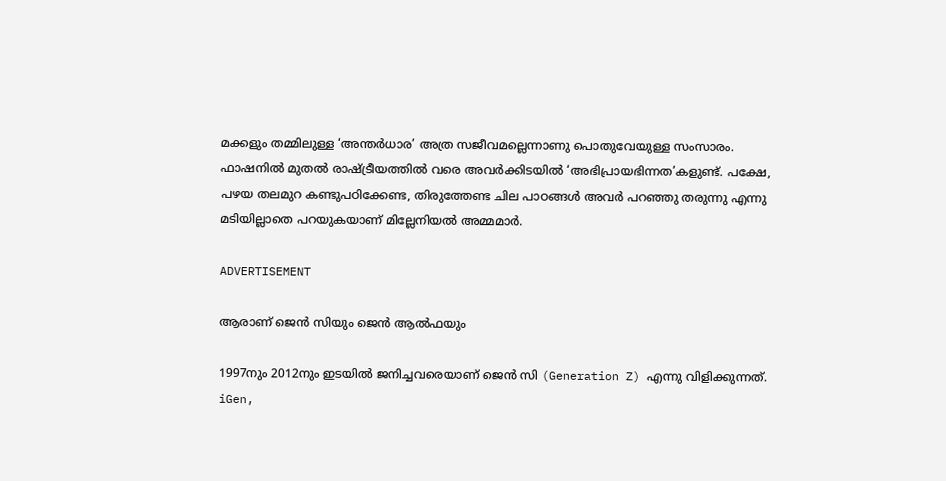മക്കളും തമ്മിലുള്ള ‘അന്തർധാര’ അത്ര സജീവമല്ലെന്നാണു പൊതുവേയുള്ള സംസാരം. ഫാഷനിൽ മുതൽ രാഷ്ട്രീയത്തിൽ വരെ അവർക്കിടയിൽ ‘അഭിപ്രായഭിന്നത’കളുണ്ട്. പക്ഷേ, പഴയ തലമുറ കണ്ടുപഠിക്കേണ്ട, തിരുത്തേണ്ട ചില പാഠങ്ങൾ അവർ പറഞ്ഞു തരുന്നു എന്നു മടിയില്ലാതെ പറയുകയാണ് മില്ലേനിയൽ അമ്മമാർ.

ADVERTISEMENT

ആരാണ് ജെൻ സിയും ജെൻ ആൽഫയും

1997നും 2012നും ഇടയിൽ ജനിച്ചവരെയാണ് ജെൻ സി (Generation Z) എന്നു വിളിക്കുന്നത്. iGen,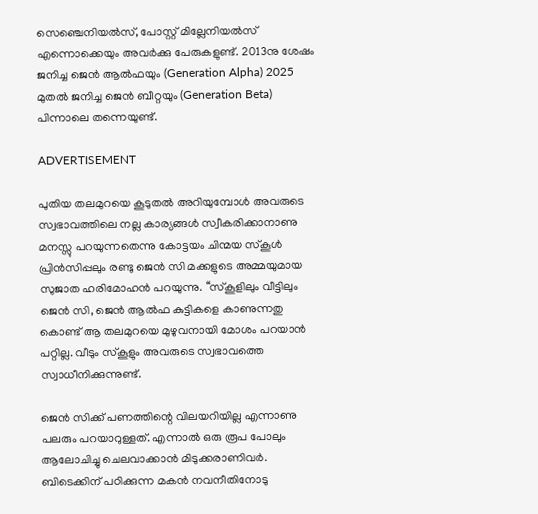സെഞ്ചെനിയൽസ്, പോസ്റ്റ് മില്ലേനിയൽസ് എന്നൊക്കെയും അവർക്കു പേരുകളുണ്ട്. 2013നു ശേഷം ജനിച്ച ജെൻ ആൽഫയും (Generation Alpha) 2025 മുതൽ ജനിച്ച ജെൻ ബീറ്റയും (Generation Beta) പിന്നാലെ തന്നെയുണ്ട്.

ADVERTISEMENT

പുതിയ തലമുറയെ കൂടുതൽ അറിയുമ്പോൾ അവരുടെ സ്വഭാവത്തിലെ നല്ല കാര്യങ്ങൾ സ്വീകരിക്കാനാണു മനസ്സു പറയുന്നതെന്നു കോട്ടയം ചിന്മയ സ്കൂൾ പ്രിൻസിപ്പലും രണ്ടു ജെൻ സി മക്കളുടെ അമ്മയുമായ സുജാത ഹരിമോഹൻ പറയുന്നു. ‘‘സ്കൂളിലും വീട്ടിലും ജെൻ സി, ജെൻ ആൽഫ കുട്ടികളെ കാണുന്നതു കൊണ്ട് ആ തലമുറയെ മുഴുവനായി മോശം പറയാൻ പറ്റില്ല. വീടും സ്കൂളും അവരുടെ സ്വഭാവത്തെ സ്വാധീനിക്കുന്നുണ്ട്.

ജെൻ സിക്ക് പണത്തിന്റെ വിലയറിയില്ല എന്നാണു പലരും പറയാറുള്ളത്. എന്നാൽ ഒരു രൂപ പോലും ആലോചിച്ചു ചെലവാക്കാൻ മിടുക്കരാണിവർ. ബിടെക്കിന് പഠിക്കുന്ന മകൻ നവനീതിനോടു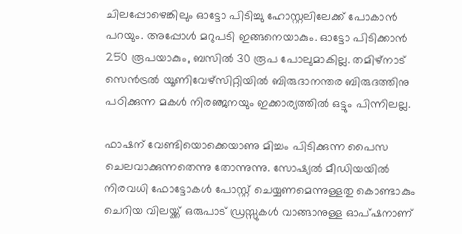ചിലപ്പോഴെങ്കിലും ഓട്ടോ പിടിച്ചു ഹോസ്റ്റലിലേക്ക് പോകാൻ പറയും. അപ്പോൾ മറുപടി ഇങ്ങനെയാകും. ഓട്ടോ പിടിക്കാൻ 250 രൂപയാകും, ബസിൽ 30 രൂപ പോലുമാകില്ല. തമിഴ്നാട് സെൻട്രൽ യൂണിവേഴ്സിറ്റിയിൽ ബിരുദാനന്തര ബിരുദത്തിനു പഠിക്കുന്ന മകൾ നിരഞ്ജനയും ഇക്കാര്യത്തിൽ ഒട്ടും പിന്നിലല്ല.

ഫാഷന് വേണ്ടിയൊക്കെയാണു മിച്ചം പിടിക്കുന്ന പൈസ ചെലവാക്കുന്നതെന്നു തോന്നുന്നു. സോഷ്യൽ മീഡിയയിൽ നിരവധി ഫോട്ടോകൾ പോസ്റ്റ് ചെയ്യണമെന്നുള്ളതു കൊണ്ടാകും ചെറിയ വിലയ്ക്ക് ഒരുപാട് ഡ്രസ്സുകൾ വാങ്ങാനുള്ള ഓപ്ഷനാണ്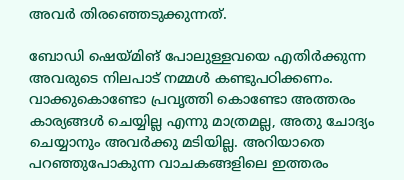അവർ തിരഞ്ഞെടുക്കുന്നത്.

ബോഡി ഷെയ്മിങ് പോലുള്ളവയെ എതിർക്കുന്ന അവരുടെ നിലപാട് നമ്മൾ കണ്ടുപഠിക്കണം. വാക്കുകൊണ്ടോ പ്രവൃത്തി കൊണ്ടോ അത്തരം കാര്യങ്ങൾ ചെയ്യില്ല എന്നു മാത്രമല്ല, അതു ചോദ്യം ചെയ്യാനും അവർക്കു മടിയില്ല. അറിയാതെ പറഞ്ഞുപോകുന്ന വാചകങ്ങളിലെ ഇത്തരം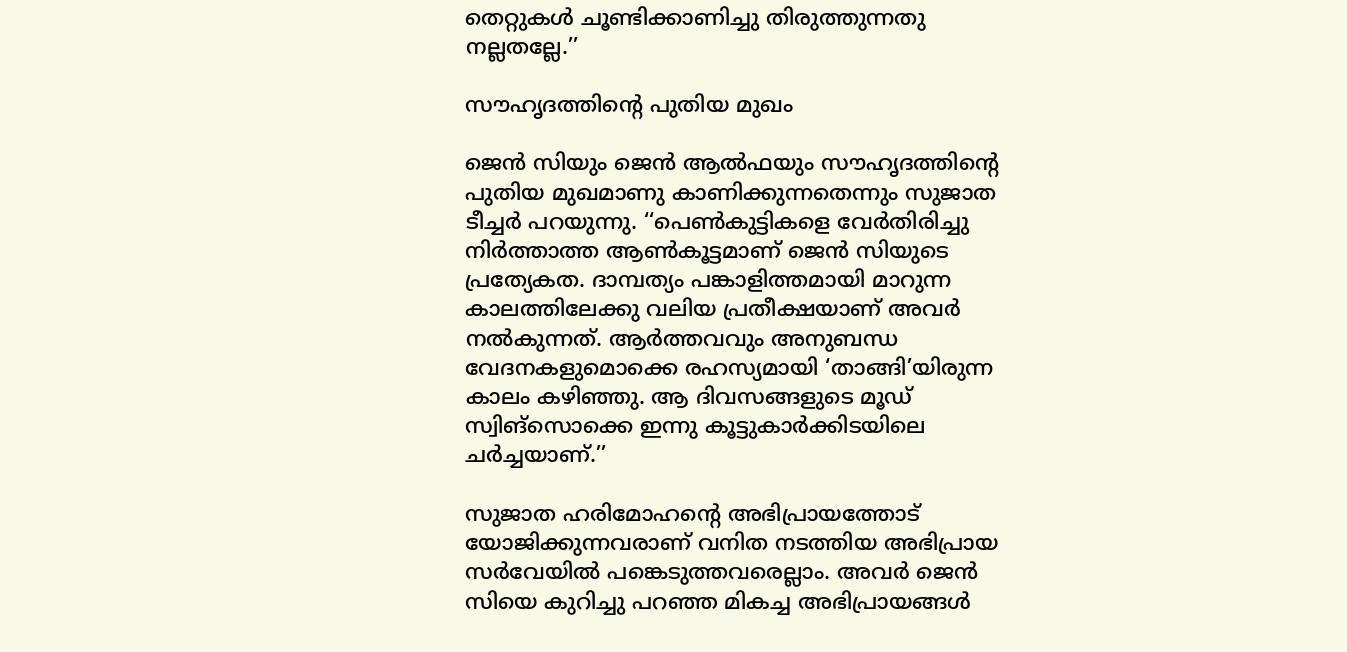തെറ്റുകൾ ചൂണ്ടിക്കാണിച്ചു തിരുത്തുന്നതു നല്ലതല്ലേ.’’

സൗഹൃദത്തിന്റെ പുതിയ മുഖം

ജെൻ സിയും ജെൻ ആൽഫയും സൗഹൃദത്തിന്റെ പുതിയ മുഖമാണു കാണിക്കുന്നതെന്നും സുജാത ടീച്ചർ പറയുന്നു. ‘‘പെൺകുട്ടികളെ വേർതിരിച്ചു നിർത്താത്ത ആൺകൂട്ടമാണ് ജെൻ സിയുടെ പ്രത്യേകത. ദാമ്പത്യം പങ്കാളിത്തമായി മാറുന്ന കാലത്തിലേക്കു വലിയ പ്രതീക്ഷയാണ് അവർ നൽകുന്നത്. ആർത്തവവും അനുബന്ധ വേദനകളുമൊക്കെ രഹസ്യമായി ‘താങ്ങി’യിരുന്ന കാലം കഴിഞ്ഞു. ആ ദിവസങ്ങളുടെ മൂഡ് സ്വിങ്സൊക്കെ ഇന്നു കൂട്ടുകാർക്കിടയിലെ ചർച്ചയാണ്.’’

സുജാത ഹരിമോഹന്റെ അഭിപ്രായത്തോട് യോജിക്കുന്നവരാണ് വനിത നടത്തിയ അഭിപ്രായ സർവേയിൽ പങ്കെടുത്തവരെല്ലാം. അവർ ജെൻ സിയെ കുറിച്ചു പറഞ്ഞ മികച്ച അഭിപ്രായങ്ങൾ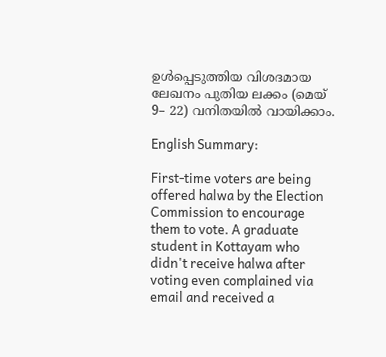ഉൾപ്പെടുത്തിയ വിശദമായ ലേഖനം പുതിയ ലക്കം (മെയ് 9– 22) വനിതയിൽ വായിക്കാം.

English Summary:

First-time voters are being offered halwa by the Election Commission to encourage them to vote. A graduate student in Kottayam who didn't receive halwa after voting even complained via email and received a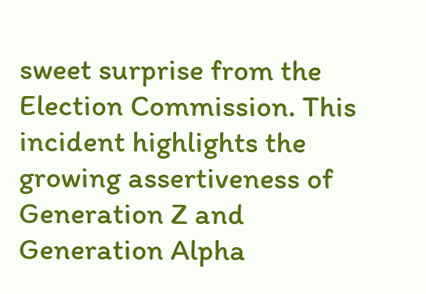sweet surprise from the Election Commission. This incident highlights the growing assertiveness of Generation Z and Generation Alpha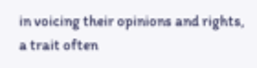in voicing their opinions and rights, a trait often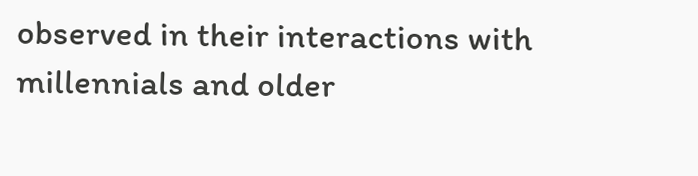observed in their interactions with millennials and older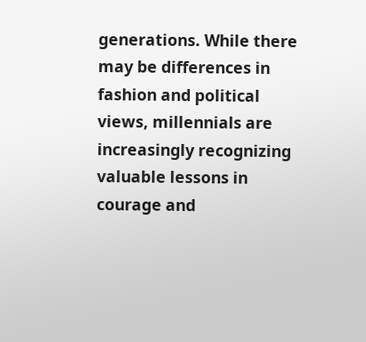generations. While there may be differences in fashion and political views, millennials are increasingly recognizing valuable lessons in courage and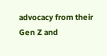advocacy from their Gen Z and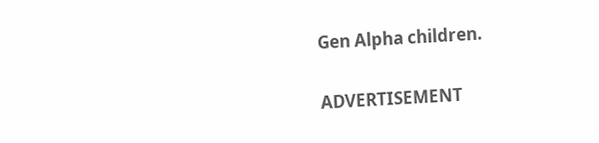Gen Alpha children.

ADVERTISEMENT